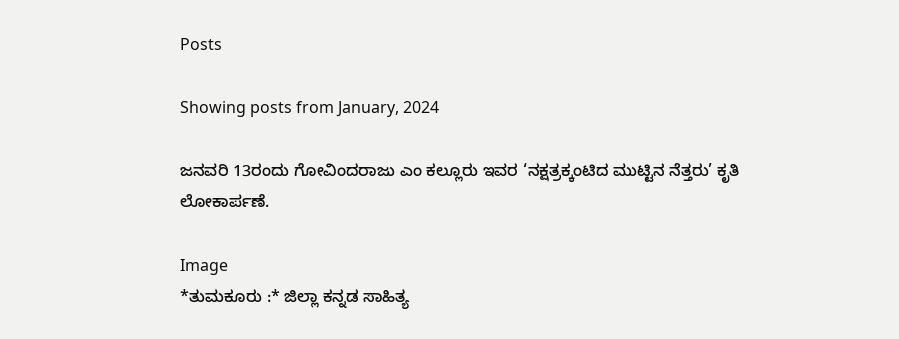Posts

Showing posts from January, 2024

ಜನವರಿ 13ರಂದು ಗೋವಿಂದರಾಜು ಎಂ ಕಲ್ಲೂರು ಇವರ ‘ನಕ್ಷತ್ರಕ್ಕಂಟಿದ ಮುಟ್ಟಿನ ನೆತ್ತರು’ ಕೃತಿ ಲೋಕಾರ್ಪಣೆ.

Image
*ತುಮಕೂರು :* ಜಿಲ್ಲಾ ಕನ್ನಡ ಸಾಹಿತ್ಯ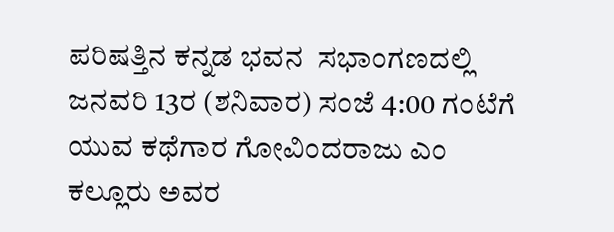ಪರಿಷತ್ತಿನ ಕನ್ನಡ ಭವನ  ಸಭಾಂಗಣದಲ್ಲಿ ಜನವರಿ 13ರ (ಶನಿವಾರ) ಸಂಜೆ 4:00 ಗಂಟೆಗೆ ಯುವ ಕಥೆಗಾರ ಗೋವಿಂದರಾಜು ಎಂ ಕಲ್ಲೂರು ಅವರ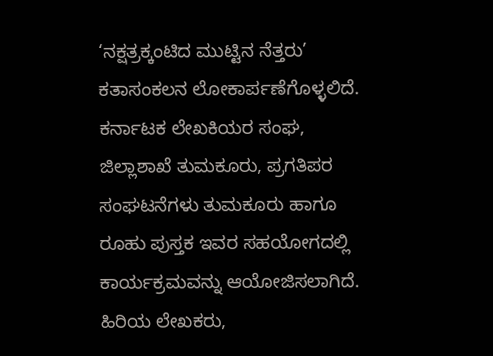‘ನಕ್ಷತ್ರಕ್ಕಂಟಿದ ಮುಟ್ಟಿನ ನೆತ್ತರು’  ಕತಾಸಂಕಲನ ಲೋಕಾರ್ಪಣೆಗೊಳ್ಳಲಿದೆ. ಕರ್ನಾಟಕ ಲೇಖಕಿಯರ ಸಂಘ, ಜಿಲ್ಲಾಶಾಖೆ ತುಮಕೂರು, ಪ್ರಗತಿಪರ ಸಂಘಟನೆಗಳು ತುಮಕೂರು ಹಾಗೂ ರೂಹು ಪುಸ್ತಕ ಇವರ ಸಹಯೋಗದಲ್ಲಿ ಕಾರ್ಯಕ್ರಮವನ್ನು ಆಯೋಜಿಸಲಾಗಿದೆ.  ಹಿರಿಯ ಲೇಖಕರು,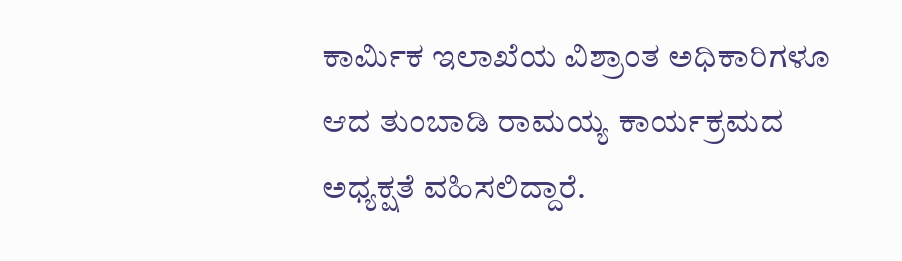ಕಾರ್ಮಿಕ ಇಲಾಖೆಯ ವಿಶ್ರಾಂತ ಅಧಿಕಾರಿಗಳೂ ಆದ ತುಂಬಾಡಿ ರಾಮಯ್ಯ ಕಾರ್ಯಕ್ರಮದ ಅಧ್ಯಕ್ಷತೆ ವಹಿಸಲಿದ್ದಾರೆ.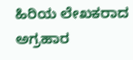ಹಿರಿಯ ಲೇಖಕರಾದ ಅಗ್ರಹಾರ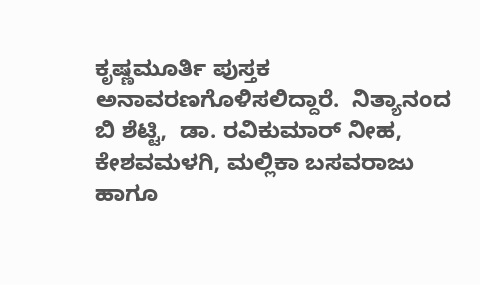ಕೃಷ್ಣಮೂರ್ತಿ ಪುಸ್ತಕ ಅನಾವರಣಗೊಳಿಸಲಿದ್ದಾರೆ.  ನಿತ್ಯಾನಂದ ಬಿ ಶೆಟ್ಟಿ,  ಡಾ. ರವಿಕುಮಾರ್ ನೀಹ, ಕೇಶವಮಳಗಿ, ಮಲ್ಲಿಕಾ ಬಸವರಾಜು ಹಾಗೂ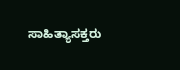ಸಾಹಿತ್ಯಾಸಕ್ತರು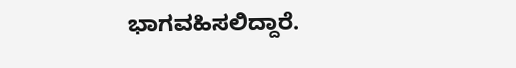ಭಾಗವಹಿಸಲಿದ್ದಾರೆ.